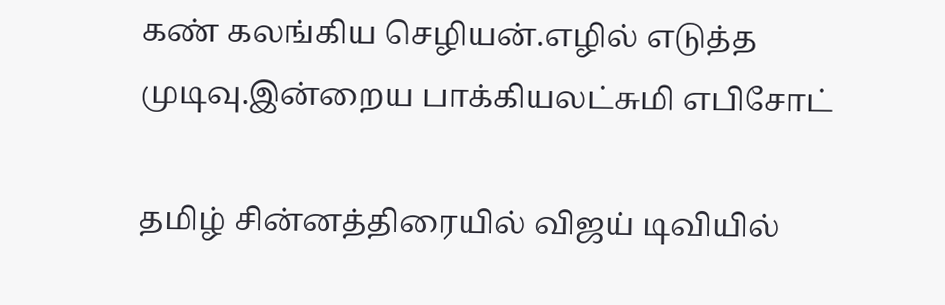கண் கலங்கிய செழியன்.எழில் எடுத்த முடிவு.இன்றைய பாக்கியலட்சுமி எபிசோட்

தமிழ் சின்னத்திரையில் விஜய் டிவியில்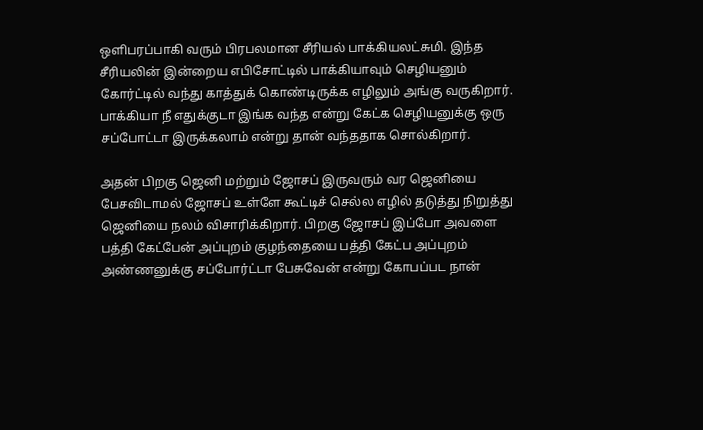ஒளிபரப்பாகி வரும் பிரபலமான சீரியல் பாக்கியலட்சுமி. இந்த சீரியலின் இன்றைய எபிசோட்டில் பாக்கியாவும் செழியனும் கோர்ட்டில் வந்து காத்துக் கொண்டிருக்க எழிலும் அங்கு வருகிறார். பாக்கியா நீ எதுக்குடா இங்க வந்த என்று கேட்க செழியனுக்கு ஒரு சப்போட்டா இருக்கலாம் என்று தான் வந்ததாக சொல்கிறார்.

அதன் பிறகு ஜெனி மற்றும் ஜோசப் இருவரும் வர ஜெனியை பேசவிடாமல் ஜோசப் உள்ளே கூட்டிச் செல்ல எழில் தடுத்து நிறுத்து ஜெனியை நலம் விசாரிக்கிறார். பிறகு ஜோசப் இப்போ அவளை பத்தி கேட்பேன் அப்புறம் குழந்தையை பத்தி கேட்ப அப்புறம் அண்ணனுக்கு சப்போர்ட்டா பேசுவேன் என்று கோபப்பட நான்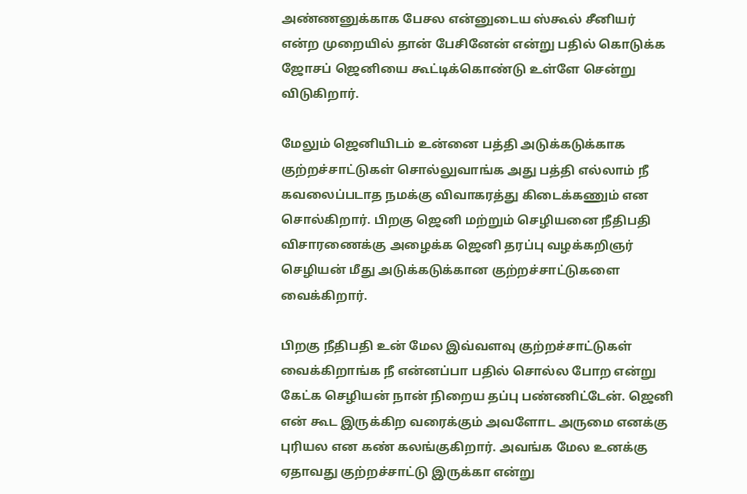அண்ணனுக்காக பேசல என்னுடைய ஸ்கூல் சீனியர் என்ற முறையில் தான் பேசினேன் என்று பதில் கொடுக்க ஜோசப் ஜெனியை கூட்டிக்கொண்டு உள்ளே சென்று விடுகிறார்.

மேலும் ஜெனியிடம் உன்னை பத்தி அடுக்கடுக்காக குற்றச்சாட்டுகள் சொல்லுவாங்க அது பத்தி எல்லாம் நீ கவலைப்படாத நமக்கு விவாகரத்து கிடைக்கணும் என சொல்கிறார்‌. பிறகு ஜெனி மற்றும் செழியனை நீதிபதி விசாரணைக்கு அழைக்க ஜெனி தரப்பு வழக்கறிஞர் செழியன் மீது அடுக்கடுக்கான குற்றச்சாட்டுகளை வைக்கிறார்.

பிறகு நீதிபதி உன் மேல இவ்வளவு குற்றச்சாட்டுகள் வைக்கிறாங்க நீ என்னப்பா பதில் சொல்ல போற என்று கேட்க செழியன் நான் நிறைய தப்பு பண்ணிட்டேன். ஜெனி என் கூட இருக்கிற வரைக்கும் அவளோட அருமை எனக்கு புரியல என கண் கலங்குகிறார். அவங்க மேல உனக்கு ஏதாவது குற்றச்சாட்டு இருக்கா என்று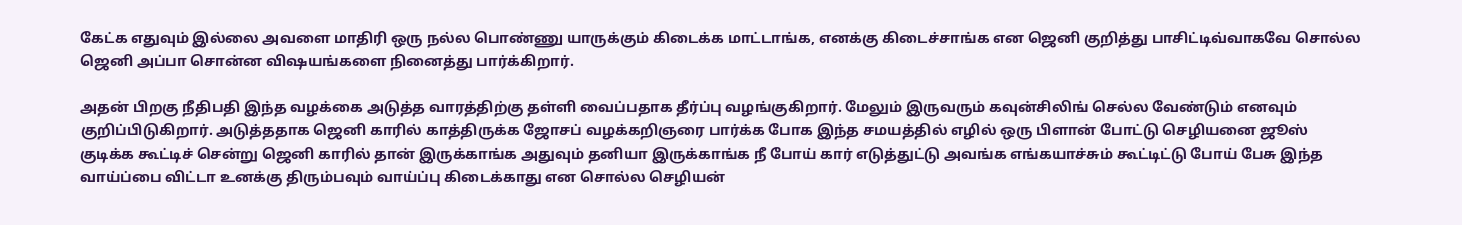கேட்க எதுவும் இல்லை அவளை மாதிரி ஒரு நல்ல பொண்ணு யாருக்கும் கிடைக்க மாட்டாங்க, எனக்கு கிடைச்சாங்க என ஜெனி குறித்து பாசிட்டிவ்வாகவே சொல்ல ஜெனி அப்பா சொன்ன விஷயங்களை நினைத்து பார்க்கிறார்.

அதன் பிறகு நீதிபதி இந்த வழக்கை அடுத்த வாரத்திற்கு தள்ளி வைப்பதாக தீர்ப்பு வழங்குகிறார். மேலும் இருவரும் கவுன்சிலிங் செல்ல வேண்டும் எனவும் குறிப்பிடுகிறார். அடுத்ததாக ஜெனி காரில் காத்திருக்க ஜோசப் வழக்கறிஞரை பார்க்க போக இந்த சமயத்தில் எழில் ஒரு பிளான் போட்டு செழியனை ஜூஸ் குடிக்க கூட்டிச் சென்று ஜெனி காரில் தான் இருக்காங்க அதுவும் தனியா இருக்காங்க நீ போய் கார் எடுத்துட்டு அவங்க எங்கயாச்சும் கூட்டிட்டு போய் பேசு இந்த வாய்ப்பை விட்டா உனக்கு திரும்பவும் வாய்ப்பு கிடைக்காது என சொல்ல செழியன்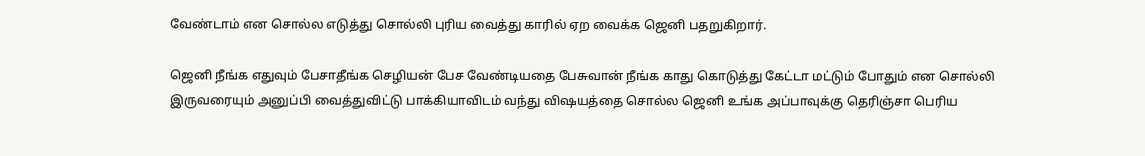வேண்டாம் என சொல்ல எடுத்து சொல்லி புரிய வைத்து காரில் ஏற வைக்க ஜெனி பதறுகிறார்.

ஜெனி நீங்க எதுவும் பேசாதீங்க செழியன் பேச வேண்டியதை பேசுவான் நீங்க காது கொடுத்து கேட்டா மட்டும் போதும் என சொல்லி இருவரையும் அனுப்பி வைத்துவிட்டு பாக்கியாவிடம் வந்து விஷயத்தை சொல்ல ஜெனி உங்க அப்பாவுக்கு தெரிஞ்சா பெரிய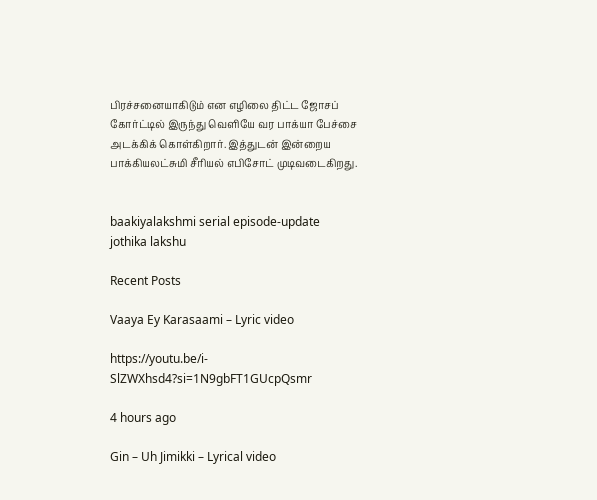பிரச்சனையாகிடும் என எழிலை திட்ட ஜோசப் கோர்ட்டில் இருந்து வெளியே வர பாக்யா பேச்சை அடக்கிக் கொள்கிறார். இத்துடன் இன்றைய பாக்கியலட்சுமி சீரியல் எபிசோட் முடிவடைகிறது.


baakiyalakshmi serial episode-update
jothika lakshu

Recent Posts

Vaaya Ey Karasaami – Lyric video

https://youtu.be/i-SlZWXhsd4?si=1N9gbFT1GUcpQsmr

4 hours ago

Gin – Uh Jimikki – Lyrical video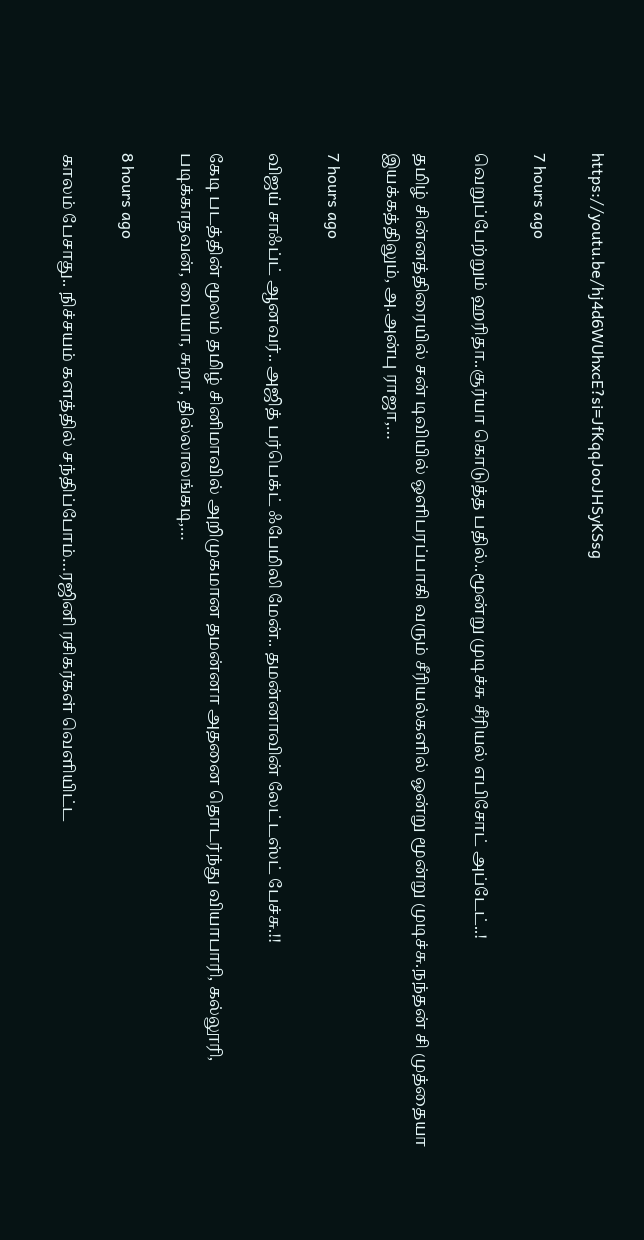https://youtu.be/hj4d6WUhxcE?si=JfKqqJooJHSyKSsg

7 hours ago

வெறுப்பேற்றும் ஹரிதா..சூர்யா கொடுத்த பதில்..மூன்று முடிச்சு சீரியல் எபிசோட் அப்டேட்..!

தமிழ் சின்னத்திரையில் சன் டிவியில் ஒளிபரப்பாகி வரும் சீரியல்களில் ஒன்று மூன்று முடிச்சு.நந்தன் சி முத்தையா இயக்கத்திலும், அ.அன்பு ராஜா,…

7 hours ago

விஜய் சாஃப்ட் ஆனவர்.. அஜித் பர்பெக்ட் ஃபேமிலி மேன்.. தமன்னாவின் லேட்டஸ்ட் பேச்சு.!!

கேடி படத்தின் மூலம் தமிழ் சினிமாவில் அறிமுகமான தமன்னா அதனை தொடர்ந்து வியாபாரி, கல்லூரி, படிக்காதவன், பையா, சுறா, தில்லாலங்கடி,…

8 hours ago

காலம் பேசாது.. நிச்சயம் களத்தில் சந்திப்போம்…ரஜினி ரசிகர்கள் வெளியிட்ட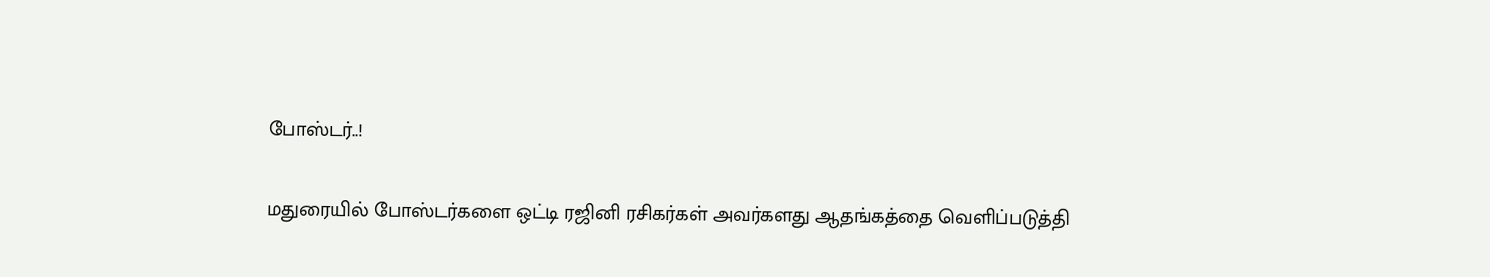போஸ்டர்..!

மதுரையில் போஸ்டர்களை ஒட்டி ரஜினி ரசிகர்கள் அவர்களது ஆதங்கத்தை வெளிப்படுத்தி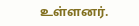உள்ளனர்.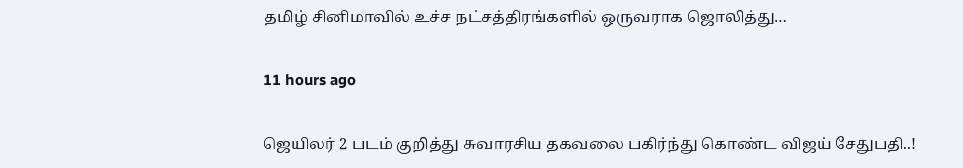தமிழ் சினிமாவில் உச்ச நட்சத்திரங்களில் ஒருவராக ஜொலித்து…

11 hours ago

ஜெயிலர் 2 படம் குறித்து சுவாரசிய தகவலை பகிர்ந்து கொண்ட விஜய் சேதுபதி..!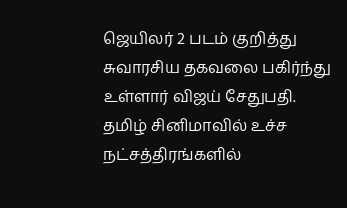ஜெயிலர் 2 படம் குறித்து சுவாரசிய தகவலை பகிர்ந்து உள்ளார் விஜய் சேதுபதி. தமிழ் சினிமாவில் உச்ச நட்சத்திரங்களில்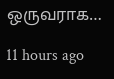ஒருவராக…

11 hours ago